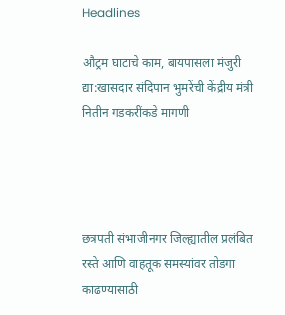Headlines

औट्रम घाटाचे काम, बायपासला मंजुरी द्या:खासदार संदिपान भुमरेंची केंद्रीय मंत्री नितीन गडकरींकडे मागणी




छत्रपती संभाजीनगर जिल्ह्यातील प्रलंबित रस्ते आणि वाहतूक समस्यांवर तोडगा काढण्यासाठी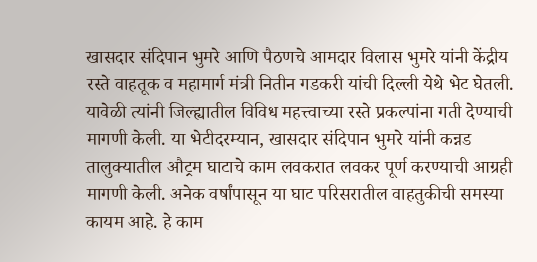खासदार संदिपान भुमरे आणि पैठणचे आमदार विलास भुमरे यांनी केंद्रीय रस्ते वाहतूक व महामार्ग मंत्री नितीन गडकरी यांची दिल्ली येथे भेट घेतली. यावेळी त्यांनी जिल्ह्यातील विविध महत्त्वाच्या रस्ते प्रकल्पांना गती देण्याची मागणी केली. या भेटीदरम्यान, खासदार संदिपान भुमरे यांनी कन्नड तालुक्यातील औट्रम घाटाचे काम लवकरात लवकर पूर्ण करण्याची आग्रही मागणी केली. अनेक वर्षांपासून या घाट परिसरातील वाहतुकीची समस्या कायम आहे. हे काम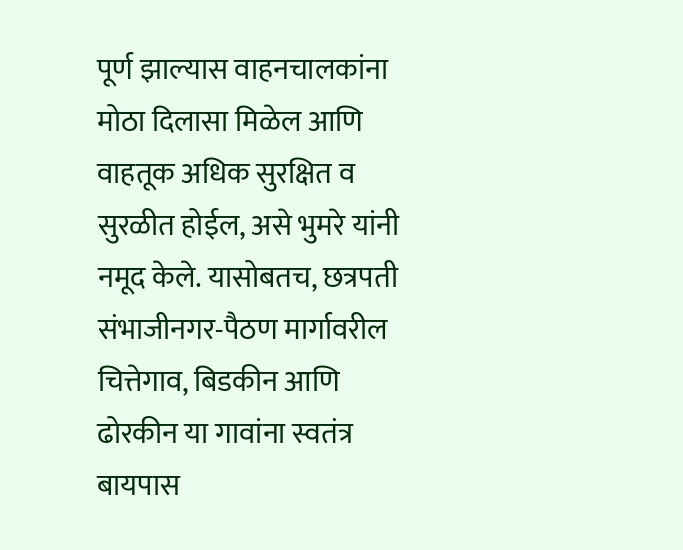पूर्ण झाल्यास वाहनचालकांना मोठा दिलासा मिळेल आणि वाहतूक अधिक सुरक्षित व सुरळीत होईल, असे भुमरे यांनी नमूद केले. यासोबतच, छत्रपती संभाजीनगर-पैठण मार्गावरील चित्तेगाव, बिडकीन आणि ढोरकीन या गावांना स्वतंत्र बायपास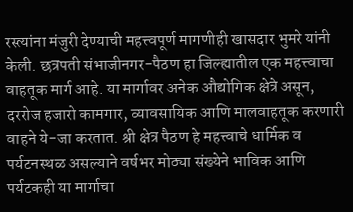रस्त्यांना मंजुरी देण्याची महत्त्वपूर्ण मागणीही खासदार भुमरे यांनी केली. छत्रपती संभाजीनगर-पैठण हा जिल्ह्यातील एक महत्त्वाचा वाहतूक मार्ग आहे. या मार्गावर अनेक औद्योगिक क्षेत्रे असून, दररोज हजारो कामगार, व्यावसायिक आणि मालवाहतूक करणारी वाहने ये-जा करतात. श्री क्षेत्र पैठण हे महत्त्वाचे धार्मिक व पर्यटनस्थळ असल्याने वर्षभर मोठ्या संख्येने भाविक आणि पर्यटकही या मार्गाचा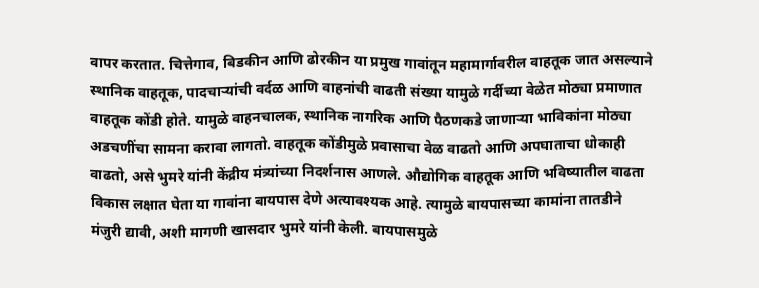वापर करतात. चित्तेगाव, बिडकीन आणि ढोरकीन या प्रमुख गावांतून महामार्गावरील वाहतूक जात असल्याने स्थानिक वाहतूक, पादचाऱ्यांची वर्दळ आणि वाहनांची वाढती संख्या यामुळे गर्दीच्या वेळेत मोठ्या प्रमाणात वाहतूक कोंडी होते. यामुळे वाहनचालक, स्थानिक नागरिक आणि पैठणकडे जाणाऱ्या भाविकांना मोठ्या अडचणींचा सामना करावा लागतो. वाहतूक कोंडीमुळे प्रवासाचा वेळ वाढतो आणि अपघाताचा धोकाही वाढतो, असे भुमरे यांनी केंद्रीय मंत्र्यांच्या निदर्शनास आणले. औद्योगिक वाहतूक आणि भविष्यातील वाढता विकास लक्षात घेता या गावांना बायपास देणे अत्यावश्यक आहे. त्यामुळे बायपासच्या कामांना तातडीने मंजुरी द्यावी, अशी मागणी खासदार भुमरे यांनी केली. बायपासमुळे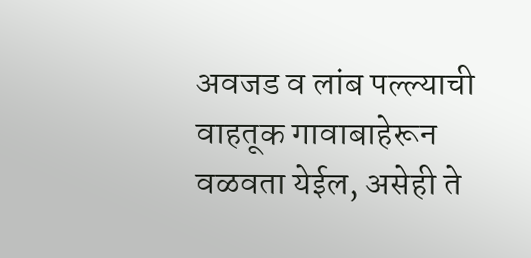अवजड व लांब पल्ल्याची वाहतूक गावाबाहेरून वळवता येईल, असेही ते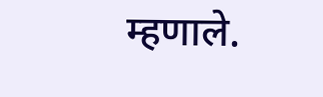म्हणाले.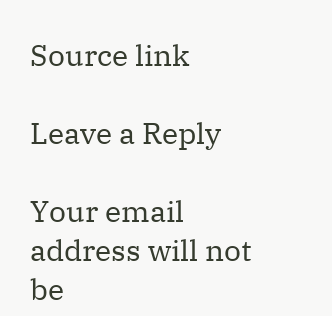Source link

Leave a Reply

Your email address will not be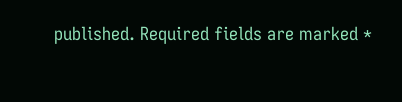published. Required fields are marked *